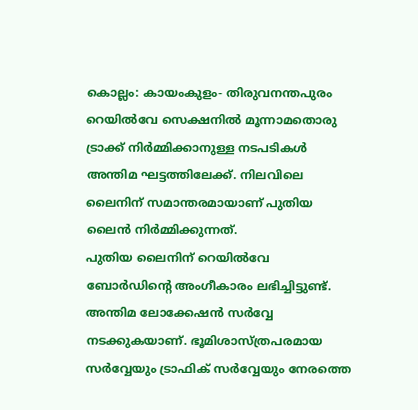കൊല്ലം: കായംകുളം- തിരുവനന്തപുരം റെയിൽവേ സെക്ഷനിൽ മൂന്നാമതൊരു ട്രാക്ക് നിർമ്മിക്കാനുള്ള നടപടികൾ അന്തിമ ഘട്ടത്തിലേക്ക്. നിലവിലെ ലൈനിന് സമാന്തരമായാണ് പുതിയ ലൈൻ നിർമ്മിക്കുന്നത്.
പുതിയ ലൈനിന് റെയിൽവേ ബോർഡിന്റെ അംഗീകാരം ലഭിച്ചിട്ടുണ്ട്. അന്തിമ ലോക്കേഷൻ സർവ്വേ നടക്കുകയാണ്. ഭൂമിശാസ്ത്രപരമായ സർവ്വേയും ട്രാഫിക് സർവ്വേയും നേരത്തെ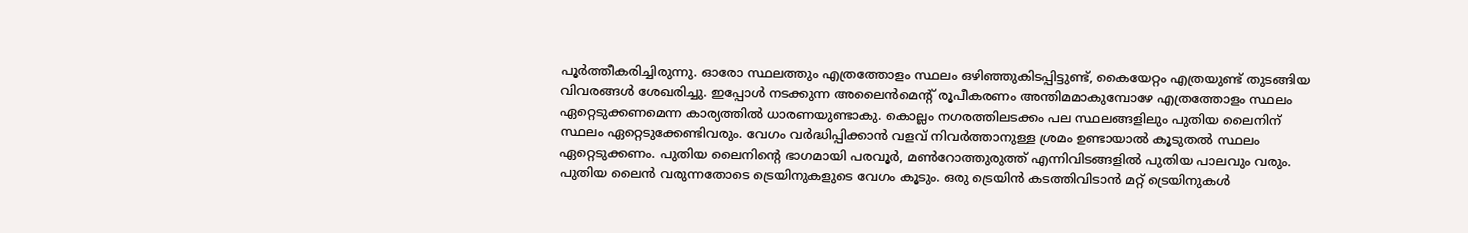പൂർത്തീകരിച്ചിരുന്നു. ഓരോ സ്ഥലത്തും എത്രത്തോളം സ്ഥലം ഒഴിഞ്ഞുകിടപ്പിട്ടുണ്ട്, കൈയേറ്റം എത്രയുണ്ട് തുടങ്ങിയ വിവരങ്ങൾ ശേഖരിച്ചു. ഇപ്പോൾ നടക്കുന്ന അലൈൻമെന്റ് രൂപീകരണം അന്തിമമാകുമ്പോഴേ എത്രത്തോളം സ്ഥലം ഏറ്റെടുക്കണമെന്ന കാര്യത്തിൽ ധാരണയുണ്ടാകു. കൊല്ലം നഗരത്തിലടക്കം പല സ്ഥലങ്ങളിലും പുതിയ ലൈനിന് സ്ഥലം ഏറ്റെടുക്കേണ്ടിവരും. വേഗം വർദ്ധിപ്പിക്കാൻ വളവ് നിവർത്താനുള്ള ശ്രമം ഉണ്ടായാൽ കൂടുതൽ സ്ഥലം ഏറ്റെടുക്കണം. പുതിയ ലൈനിന്റെ ഭാഗമായി പരവൂർ, മൺറോത്തുരുത്ത് എന്നിവിടങ്ങളിൽ പുതിയ പാലവും വരും.
പുതിയ ലൈൻ വരുന്നതോടെ ട്രെയിനുകളുടെ വേഗം കൂടും. ഒരു ട്രെയിൻ കടത്തിവിടാൻ മറ്റ് ട്രെയിനുകൾ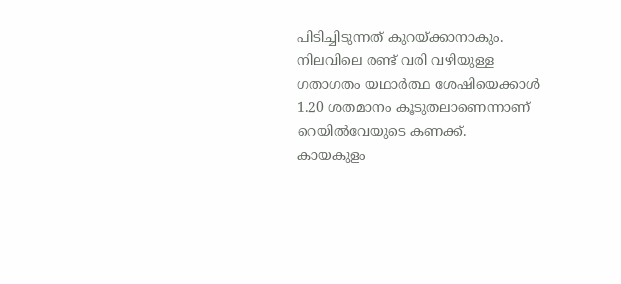പിടിച്ചിടുന്നത് കുറയ്ക്കാനാകും. നിലവിലെ രണ്ട് വരി വഴിയുള്ള ഗതാഗതം യഥാർത്ഥ ശേഷിയെക്കാൾ 1.20 ശതമാനം കൂടുതലാണെന്നാണ് റെയിൽവേയുടെ കണക്ക്.
കായകുളം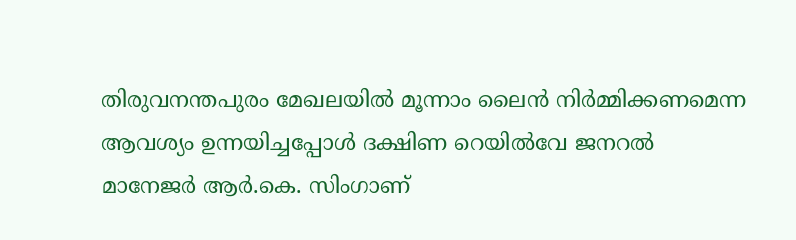തിരുവനന്തപുരം മേഖലയിൽ മൂന്നാം ലൈൻ നിർമ്മിക്കണമെന്ന ആവശ്യം ഉന്നയിച്ചപ്പോൾ ദക്ഷിണ റെയിൽവേ ജനറൽ മാനേജർ ആർ.കെ. സിംഗാണ്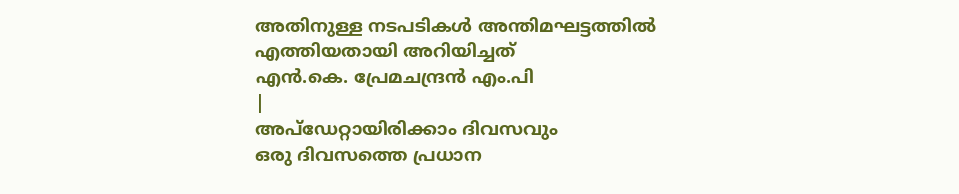അതിനുള്ള നടപടികൾ അന്തിമഘട്ടത്തിൽ എത്തിയതായി അറിയിച്ചത്
എൻ.കെ. പ്രേമചന്ദ്രൻ എം.പി
|
അപ്ഡേറ്റായിരിക്കാം ദിവസവും
ഒരു ദിവസത്തെ പ്രധാന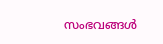സംഭവങ്ങൾ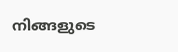നിങ്ങളുടെ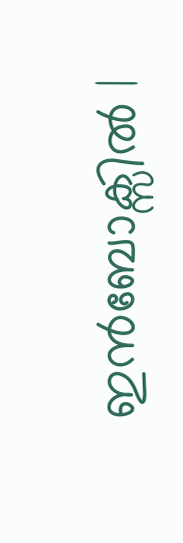ഇൻബോക്സിൽ |